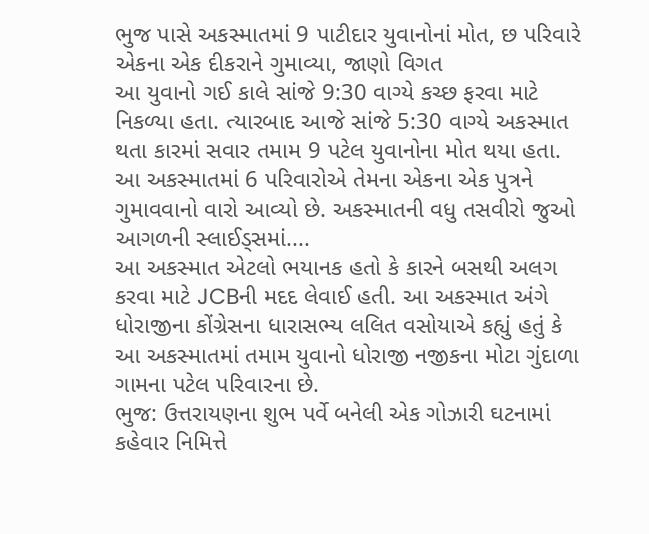ભુજ પાસે અકસ્માતમાં 9 પાટીદાર યુવાનોનાં મોત, છ પરિવારે એકના એક દીકરાને ગુમાવ્યા, જાણો વિગત
આ યુવાનો ગઈ કાલે સાંજે 9:30 વાગ્યે કચ્છ ફરવા માટે નિકળ્યા હતા. ત્યારબાદ આજે સાંજે 5:30 વાગ્યે અકસ્માત થતા કારમાં સવાર તમામ 9 પટેલ યુવાનોના મોત થયા હતા. આ અકસ્માતમાં 6 પરિવારોએ તેમના એકના એક પુત્રને ગુમાવવાનો વારો આવ્યો છે. અકસ્માતની વધુ તસવીરો જુઓ આગળની સ્લાઈડ્સમાં....
આ અકસ્માત એટલો ભયાનક હતો કે કારને બસથી અલગ કરવા માટે JCBની મદદ લેવાઈ હતી. આ અકસ્માત અંગે ધોરાજીના કોંગ્રેસના ધારાસભ્ય લલિત વસોયાએ કહ્યું હતું કે આ અકસ્માતમાં તમામ યુવાનો ધોરાજી નજીકના મોટા ગુંદાળા ગામના પટેલ પરિવારના છે.
ભુજ: ઉત્તરાયણના શુભ પર્વે બનેલી એક ગોઝારી ઘટનામાં કહેવાર નિમિત્તે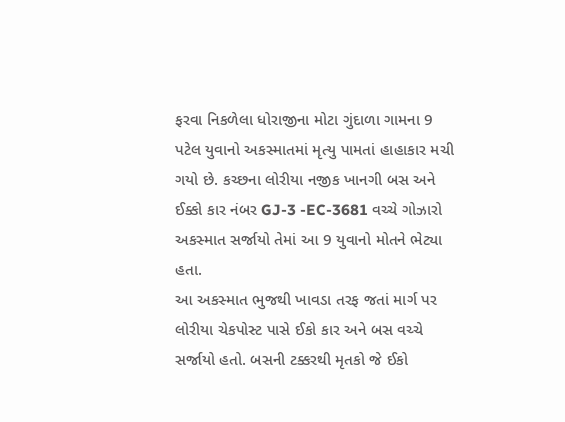ફરવા નિકળેલા ધોરાજીના મોટા ગુંદાળા ગામના 9 પટેલ યુવાનો અકસ્માતમાં મૃત્યુ પામતાં હાહાકાર મચી ગયો છે. કચ્છના લોરીયા નજીક ખાનગી બસ અને ઈક્કો કાર નંબર GJ-3 -EC-3681 વચ્ચે ગોઝારો અકસ્માત સર્જાયો તેમાં આ 9 યુવાનો મોતને ભેટ્યા હતા.
આ અકસ્માત ભુજથી ખાવડા તરફ જતાં માર્ગ પર લોરીયા ચેકપોસ્ટ પાસે ઈકો કાર અને બસ વચ્ચે સર્જાયો હતો. બસની ટક્કરથી મૃતકો જે ઈકો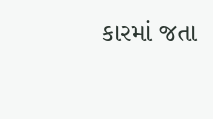કારમાં જતા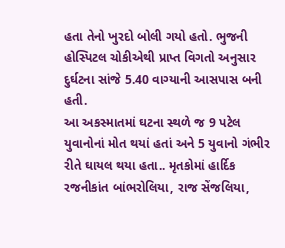હતા તેનો ખુરદો બોલી ગયો હતો. ભુજની હોસ્પિટલ ચોકીએથી પ્રાપ્ત વિગતો અનુસાર દુર્ઘટના સાંજે 5.40 વાગ્યાની આસપાસ બની હતી.
આ અકસ્માતમાં ઘટના સ્થળે જ 9 પટેલ યુવાનોનાં મોત થયાં હતાં અને 5 યુવાનો ગંભીર રીતે ઘાયલ થયા હતા.. મૃતકોમાં હાર્દિક રજનીકાંત બાંભરોલિયા, રાજ સેંજલિયા,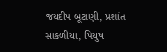જયદીપ બૂટાણી, પ્રશાંત સાકળીયા, પિયુષ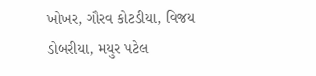ખોખર, ગૌરવ કોટડીયા, વિજય ડોબરીયા, મયુર પટેલ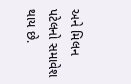અને મિલન પટેલનો સમાવેશ થાય છે.